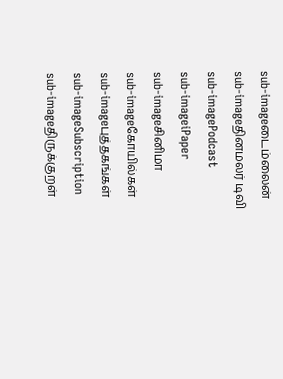sub-imageடைம்லைன்
sub-imageதினமலர் டிவி
sub-imagePodcast
sub-imageiPaper
sub-imageசினிமா
sub-imageகோயில்கள்
sub-imageபுத்தகங்கள்
sub-imageSubscription
sub-imageதிருக்குறள்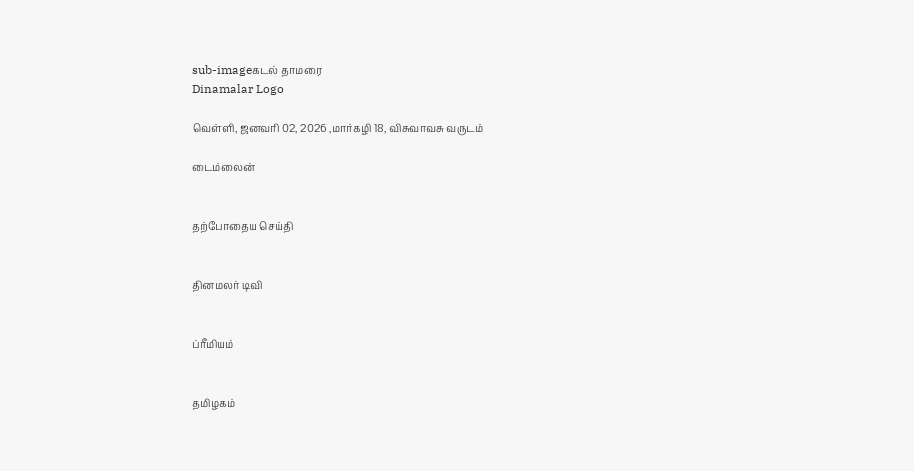sub-imageகடல் தாமரை
Dinamalar Logo

வெள்ளி, ஜனவரி 02, 2026 ,மார்கழி 18, விசுவாவசு வருடம்

டைம்லைன்


தற்போதைய செய்தி


தினமலர் டிவி


ப்ரீமியம்


தமிழகம்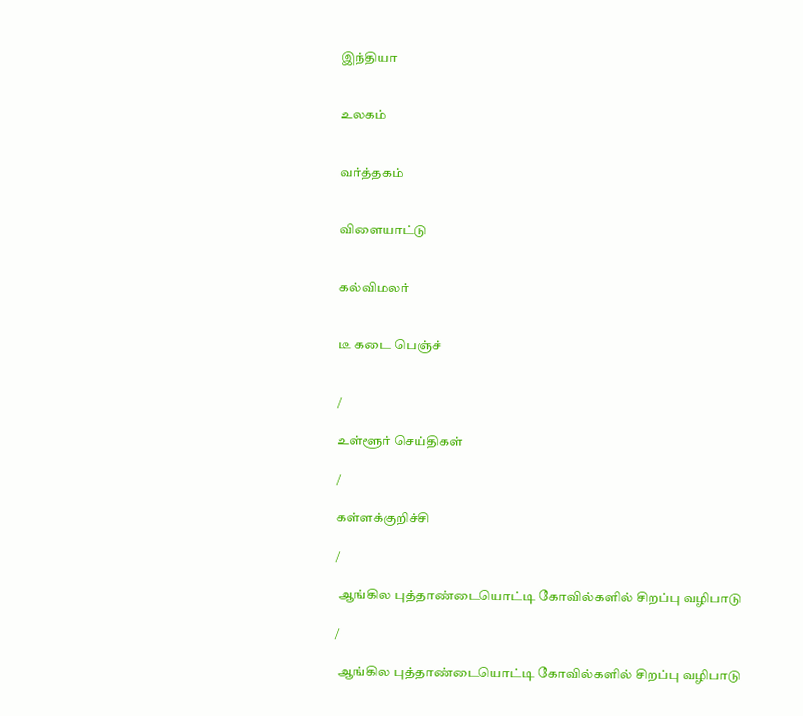இந்தியா


உலகம்


வர்த்தகம்


விளையாட்டு


கல்விமலர்


டீ கடை பெஞ்ச்


/

உள்ளூர் செய்திகள்

/

கள்ளக்குறிச்சி

/

 ஆங்கில புத்தாண்டையொட்டி கோவில்களில் சிறப்பு வழிபாடு

/

 ஆங்கில புத்தாண்டையொட்டி கோவில்களில் சிறப்பு வழிபாடு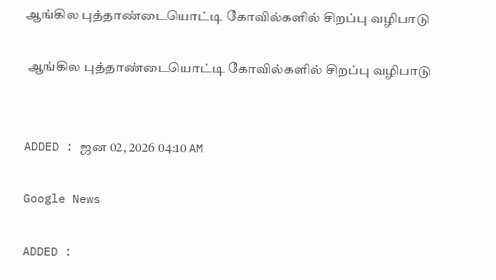ஆங்கில புத்தாண்டையொட்டி கோவில்களில் சிறப்பு வழிபாடு

 ஆங்கில புத்தாண்டையொட்டி கோவில்களில் சிறப்பு வழிபாடு


ADDED : ஜன 02, 2026 04:10 AM

Google News

ADDED :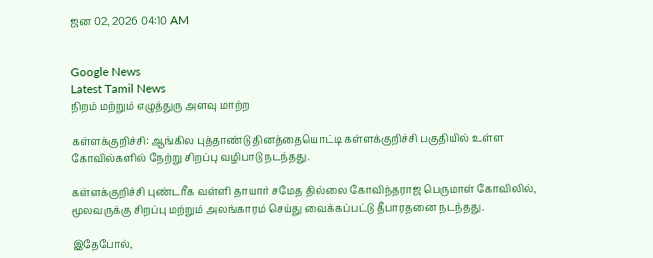ஜன 02, 2026 04:10 AM


Google News
Latest Tamil News
நிறம் மற்றும் எழுத்துரு அளவு மாற்ற

கள்ளக்குறிச்சி: ஆங்கில புத்தாண்டு தினத்தையொட்டி கள்ளக்குறிச்சி பகுதியில் உள்ள கோவில்களில் நேற்று சிறப்பு வழிபாடு நடந்தது.

கள்ளக்குறிச்சி புண்டரீக வள்ளி தாயார் சமேத தில்லை கோவிந்தராஜ பெருமாள் கோவிலில், மூலவருக்கு சிறப்பு மற்றும் அலங்காரம் செய்து வைக்கப்பட்டு தீபாரதனை நடந்தது.

இதேபோல்,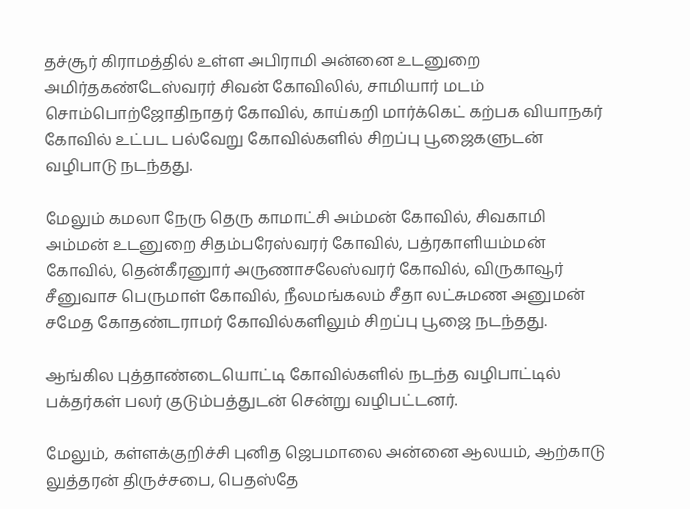தச்சூர் கிராமத்தில் உள்ள அபிராமி அன்னை உடனுறை அமிர்தகண்டேஸ்வரர் சிவன் கோவிலில், சாமியார் மடம் சொம்பொற்ஜோதிநாதர் கோவில், காய்கறி மார்க்கெட் கற்பக வியாநகர் கோவில் உட்பட பல்வேறு கோவில்களில் சிறப்பு பூஜைகளுடன் வழிபாடு நடந்தது.

மேலும் கமலா நேரு தெரு காமாட்சி அம்மன் கோவில், சிவகாமி அம்மன் உடனுறை சிதம்பரேஸ்வரர் கோவில், பத்ரகாளியம்மன் கோவில், தென்கீரனுார் அருணாசலேஸ்வரர் கோவில், விருகாவூர் சீனுவாச பெருமாள் கோவில், நீலமங்கலம் சீதா லட்சுமண அனுமன் சமேத கோதண்டராமர் கோவில்களிலும் சிறப்பு பூஜை நடந்தது.

ஆங்கில புத்தாண்டையொட்டி கோவில்களில் நடந்த வழிபாட்டில் பக்தர்கள் பலர் குடும்பத்துடன் சென்று வழிபட்டனர்.

மேலும், கள்ளக்குறிச்சி புனித ஜெபமாலை அன்னை ஆலயம், ஆற்காடு லுத்தரன் திருச்சபை, பெதஸ்தே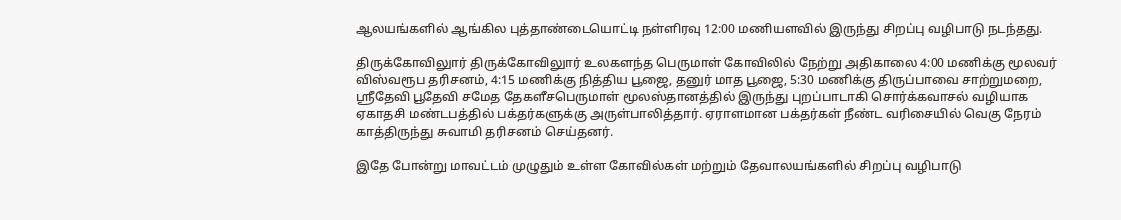ஆலயங்களில் ஆங்கில புத்தாண்டையொட்டி நள்ளிரவு 12:00 மணியளவில் இருந்து சிறப்பு வழிபாடு நடந்தது.

திருக்கோவிலுார் திருக்கோவிலுார் உலகளந்த பெருமாள் கோவிலில் நேற்று அதிகாலை 4:00 மணிக்கு மூலவர் விஸ்வரூப தரிசனம், 4:15 மணிக்கு நித்திய பூஜை, தனுர் மாத பூஜை, 5:30 மணிக்கு திருப்பாவை சாற்றுமறை, ஸ்ரீதேவி பூதேவி சமேத தேகளீசபெருமாள் மூலஸ்தானத்தில் இருந்து புறப்பாடாகி சொர்க்கவாசல் வழியாக ஏகாதசி மண்டபத்தில் பக்தர்களுக்கு அருள்பாலித்தார். ஏராளமான பக்தர்கள் நீண்ட வரிசையில் வெகு நேரம் காத்திருந்து சுவாமி தரிசனம் செய்தனர்.

இதே போன்று மாவட்டம் முழுதும் உள்ள கோவில்கள் மற்றும் தேவாலயங்களில் சிறப்பு வழிபாடு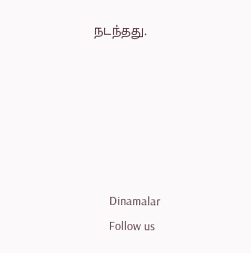நடந்தது.






      Dinamalar
      Follow us